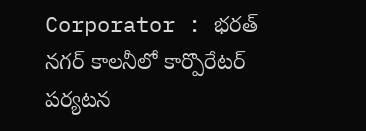Corporator : భరత్ నగర్ కాలనీలో కార్పొరేటర్ పర్యటన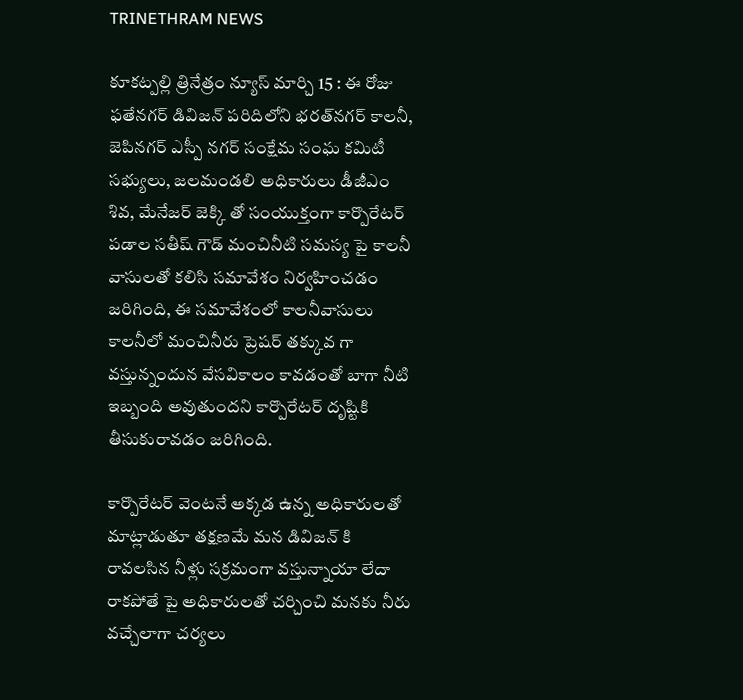TRINETHRAM NEWS

కూకట్పల్లి త్రినేత్రం న్యూస్ మార్చి 15 : ఈ రోజు ఫతేనగర్ డివిజన్ పరిదిలోని భరత్‌నగర్ కాలనీ, జెపినగర్ ఎస్పీ నగర్ సంక్షేమ సంఘ కమిటీ సభ్యులు, జలమండలి అధికారులు డీజీఎం శివ, మేనేజర్ జెక్కి తో సంయుక్తంగా కార్పొరేటర్ పడాల సతీష్ గౌడ్ మంచినీటి సమస్య పై కాలనీ వాసులతో కలిసి సమావేశం నిర్వహించడం జరిగింది, ఈ సమావేశంలో కాలనీవాసులు కాలనీలో మంచినీరు ప్రెషర్ తక్కువ గా వస్తున్నందున వేసవికాలం కావడంతో బాగా నీటి ఇబ్బంది అవుతుందని కార్పొరేటర్ దృష్టికి తీసుకురావడం జరిగింది.

కార్పొరేటర్ వెంటనే అక్కడ ఉన్న అధికారులతో మాట్లాడుతూ తక్షణమే మన డివిజన్ కి రావలసిన నీళ్లు సక్రమంగా వస్తున్నాయా లేదా రాకపోతే పై అధికారులతో చర్చించి మనకు నీరు వచ్చేలాగా చర్యలు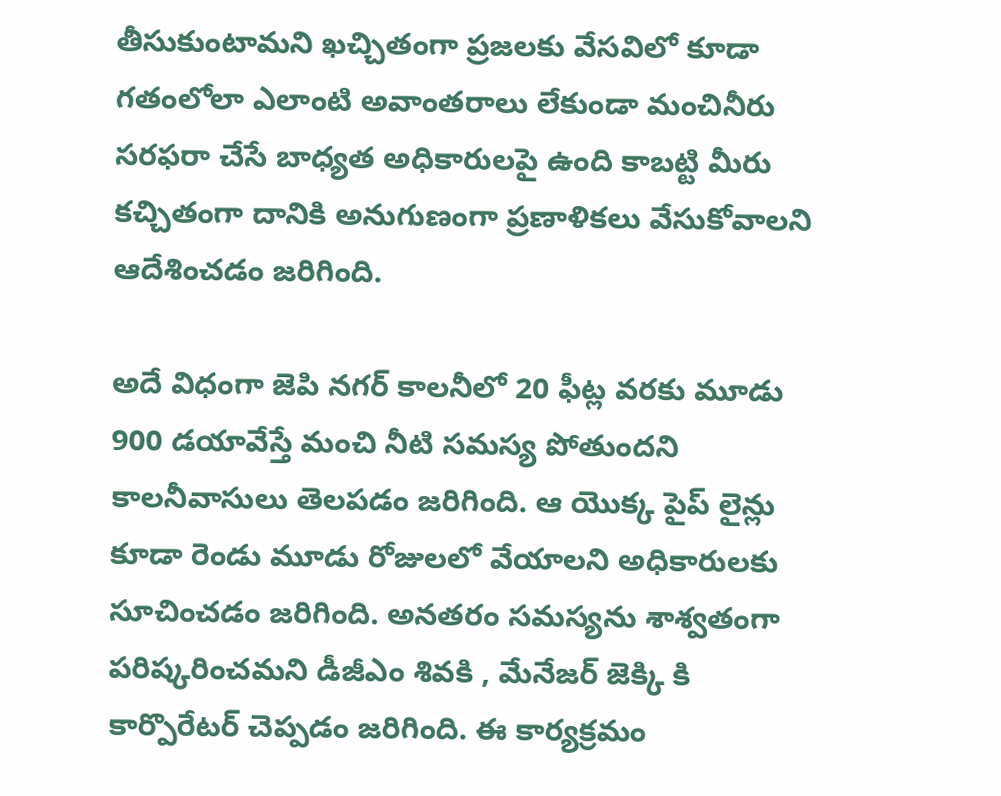తీసుకుంటామని ఖచ్చితంగా ప్రజలకు వేసవిలో కూడా గతంలోలా ఎలాంటి అవాంతరాలు లేకుండా మంచినీరు సరఫరా చేసే బాధ్యత అధికారులపై ఉంది కాబట్టి మీరు కచ్చితంగా దానికి అనుగుణంగా ప్రణాళికలు వేసుకోవాలని ఆదేశించడం జరిగింది.

అదే విధంగా జెపి నగర్ కాలనీలో 20 ఫీట్ల వరకు మూడు 900 డయావేస్తే మంచి నీటి సమస్య పోతుందని కాలనీవాసులు తెలపడం జరిగింది. ఆ యొక్క పైప్ లైన్లు కూడా రెండు మూడు రోజులలో వేయాలని అధికారులకు సూచించడం జరిగింది. అనతరం సమస్యను శాశ్వతంగా పరిష్కరించమని డీజీఎం శివకి , మేనేజర్ జెక్కి కి కార్పొరేటర్ చెప్పడం జరిగింది. ఈ కార్యక్రమం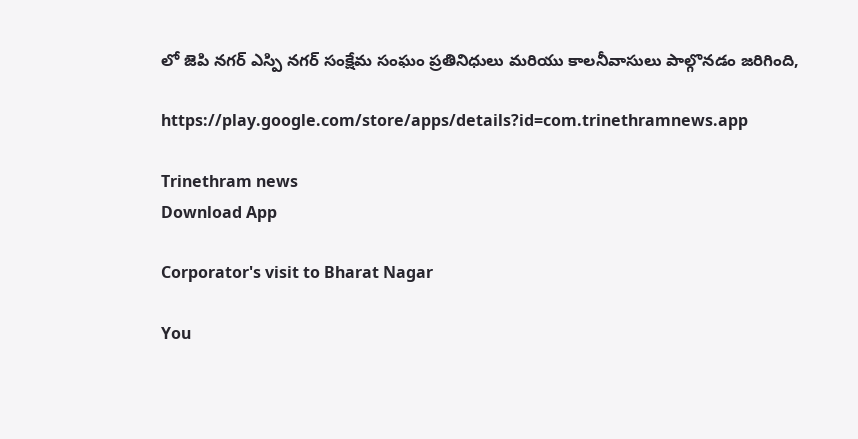లో జెపి నగర్ ఎస్పి నగర్ సంక్షేమ సంఘం ప్రతినిధులు మరియు కాలనీవాసులు పాల్గొనడం జరిగింది,

https://play.google.com/store/apps/details?id=com.trinethramnews.app

Trinethram news
Download App

Corporator's visit to Bharat Nagar

You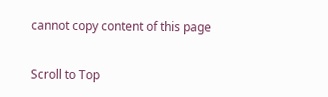cannot copy content of this page

Scroll to Top